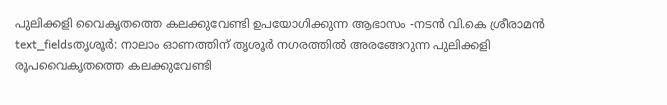പുലിക്കളി വൈകൃതത്തെ കലക്കുവേണ്ടി ഉപയോഗിക്കുന്ന ആഭാസം -നടൻ വി.കെ ശ്രീരാമൻ
text_fieldsതൃശൂർ: നാലാം ഓണത്തിന് തൃശൂർ നഗരത്തിൽ അരങ്ങേറുന്ന പുലിക്കളി രൂപവൈകൃതത്തെ കലക്കുവേണ്ടി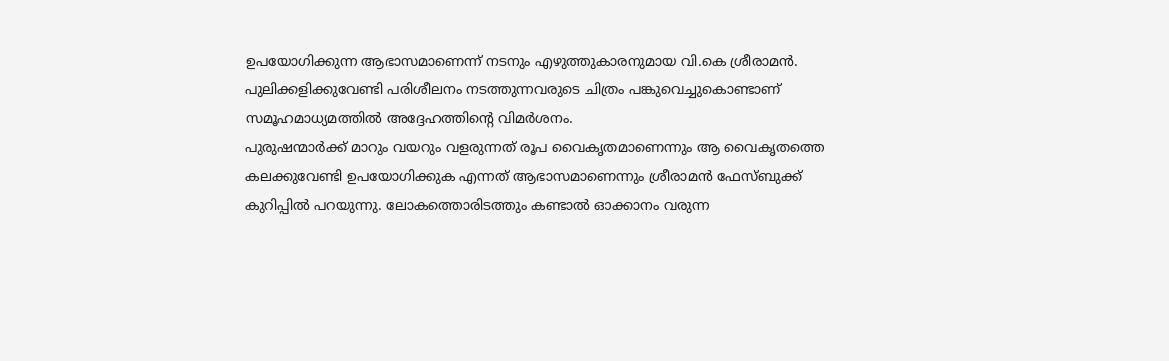ഉപയോഗിക്കുന്ന ആഭാസമാണെന്ന് നടനും എഴുത്തുകാരനുമായ വി.കെ ശ്രീരാമൻ. പുലിക്കളിക്കുവേണ്ടി പരിശീലനം നടത്തുന്നവരുടെ ചിത്രം പങ്കുവെച്ചുകൊണ്ടാണ് സമൂഹമാധ്യമത്തിൽ അദ്ദേഹത്തിന്റെ വിമർശനം.
പുരുഷന്മാർക്ക് മാറും വയറും വളരുന്നത് രൂപ വൈകൃതമാണെന്നും ആ വൈകൃതത്തെ കലക്കുവേണ്ടി ഉപയോഗിക്കുക എന്നത് ആഭാസമാണെന്നും ശ്രീരാമൻ ഫേസ്ബുക്ക് കുറിപ്പിൽ പറയുന്നു. ലോകത്തൊരിടത്തും കണ്ടാൽ ഓക്കാനം വരുന്ന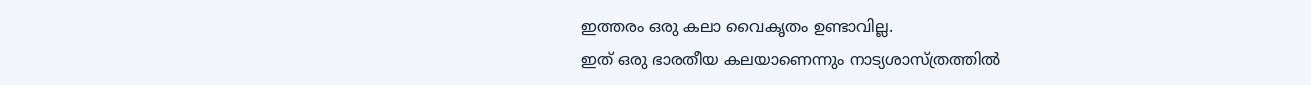ഇത്തരം ഒരു കലാ വൈകൃതം ഉണ്ടാവില്ല.
ഇത് ഒരു ഭാരതീയ കലയാണെന്നും നാട്യശാസ്ത്രത്തിൽ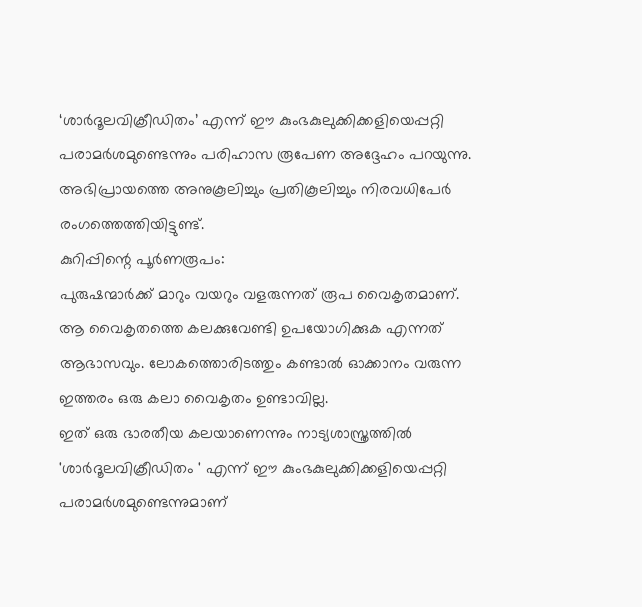‘ശാർദൂലവിക്രീഡിതം’ എന്ന് ഈ കുംഭകുലുക്കിക്കളിയെപ്പറ്റി പരാമർശമുണ്ടെന്നും പരിഹാസ രൂപേണ അദ്ദേഹം പറയുന്നു. അഭിപ്രായത്തെ അനുകൂലിച്ചും പ്രതികൂലിച്ചും നിരവധിപേർ രംഗത്തെത്തിയിട്ടുണ്ട്.
കുറിപ്പിന്റെ പൂർണരൂപം:
പുരുഷന്മാർക്ക് മാറും വയറും വളരുന്നത് രൂപ വൈകൃതമാണ്.
ആ വൈകൃതത്തെ കലക്കുവേണ്ടി ഉപയോഗിക്കുക എന്നത് ആഭാസവും. ലോകത്തൊരിടത്തും കണ്ടാൽ ഓക്കാനം വരുന്ന ഇത്തരം ഒരു കലാ വൈകൃതം ഉണ്ടാവില്ല.
ഇത് ഒരു ഭാരതീയ കലയാണെന്നും നാട്യശാസ്ത്രത്തിൽ 'ശാർദൂലവിക്രീഡിതം ' എന്ന് ഈ കുംഭകുലുക്കിക്കളിയെപ്പറ്റി പരാമർശമുണ്ടെന്നുമാണ്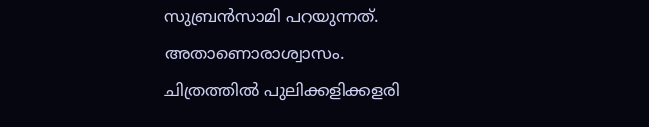സുബ്രൻസാമി പറയുന്നത്. അതാണൊരാശ്വാസം.
ചിത്രത്തിൽ പുലിക്കളിക്കളരി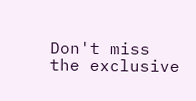Don't miss the exclusive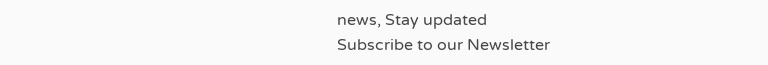news, Stay updated
Subscribe to our Newsletter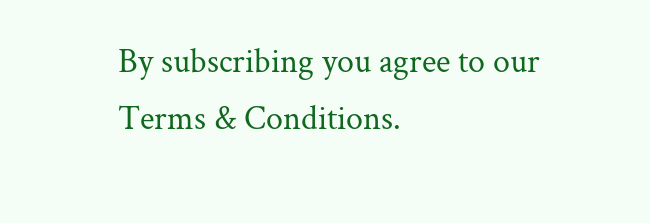By subscribing you agree to our Terms & Conditions.